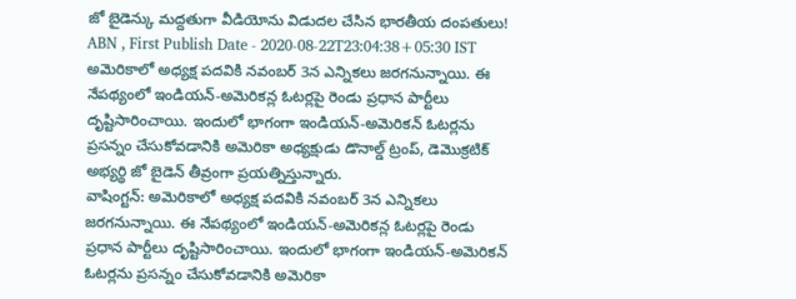జో బైడెన్కు మద్దతుగా వీడియోను విడుదల చేసిన భారతీయ దంపతులు!
ABN , First Publish Date - 2020-08-22T23:04:38+05:30 IST
అమెరికాలో అధ్యక్ష పదవికి నవంబర్ 3న ఎన్నికలు జరగనున్నాయి. ఈ నేపథ్యంలో ఇండియన్-అమెరికన్ల ఓటర్లపై రెండు ప్రధాన పార్టీలు దృష్టిసారించాయి. ఇందులో భాగంగా ఇండియన్-అమెరికన్ ఓటర్లను ప్రసన్నం చేసుకోవడానికి అమెరికా అధ్యక్షుడు డొనాల్డ్ ట్రంప్, డెమొక్రటిక్ అభ్యర్థి జో బైడెన్ తీవ్రంగా ప్రయత్నిస్తున్నారు.
వాషింగ్టన్: అమెరికాలో అధ్యక్ష పదవికి నవంబర్ 3న ఎన్నికలు జరగనున్నాయి. ఈ నేపథ్యంలో ఇండియన్-అమెరికన్ల ఓటర్లపై రెండు ప్రధాన పార్టీలు దృష్టిసారించాయి. ఇందులో భాగంగా ఇండియన్-అమెరికన్ ఓటర్లను ప్రసన్నం చేసుకోవడానికి అమెరికా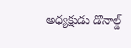అధ్యక్షుడు డొనాల్డ్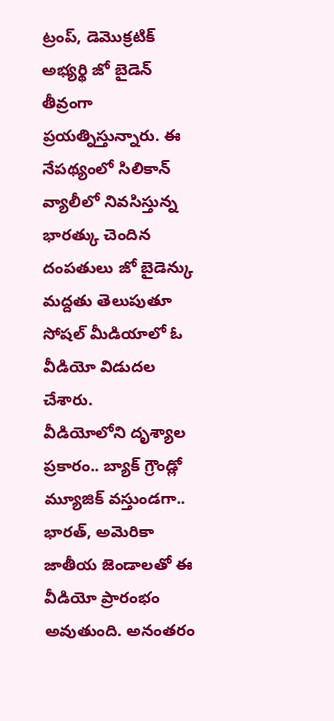ట్రంప్, డెమొక్రటిక్ అభ్యర్థి జో బైడెన్ తీవ్రంగా ప్రయత్నిస్తున్నారు. ఈ నేపథ్యంలో సిలికాన్ వ్యాలీలో నివసిస్తున్న భారత్కు చెందిన దంపతులు జో బైడెన్కు మద్దతు తెలుపుతూ సోషల్ మీడియాలో ఓ వీడియో విడుదల చేశారు.
వీడియోలోని దృశ్యాల ప్రకారం.. బ్యాక్ గ్రౌండ్లో మ్యూజిక్ వస్తుండగా.. భారత్, అమెరికా జాతీయ జెండాలతో ఈ వీడియో ప్రారంభం అవుతుంది. అనంతరం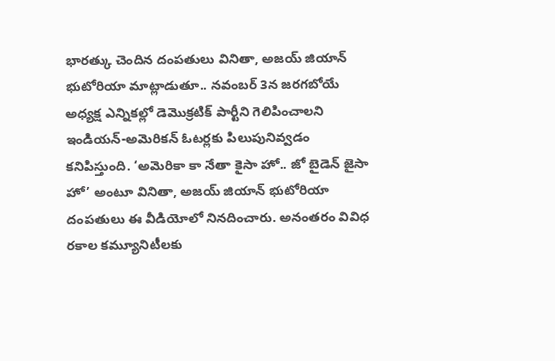భారత్కు చెందిన దంపతులు వినితా, అజయ్ జియాన్ భుటోరియా మాట్లాడుతూ.. నవంబర్ 3న జరగబోయే అధ్యక్ష ఎన్నికల్లో డెమొక్రటిక్ పార్టీని గెలిపించాలని ఇండియన్-అమెరికన్ ఓటర్లకు పిలుపునివ్వడం కనిపిస్తుంది. ‘అమెరికా కా నేతా కైసా హో.. జో బైడెన్ జైసా హో’ అంటూ వినితా, అజయ్ జియాన్ భుటోరియా దంపతులు ఈ వీడియోలో నినదించారు. అనంతరం వివిధ రకాల కమ్యూనిటీలకు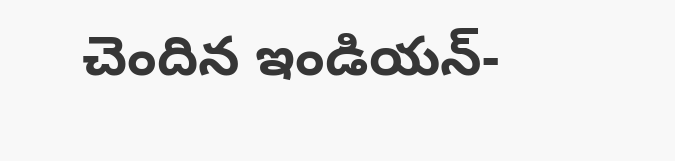చెందిన ఇండియన్-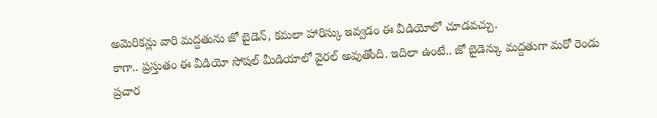అమెరికన్లు వారి మద్దతును జో బైడెన్, కమలా హారిస్కు ఇవ్వడం ఈ వీడియోలో చూడవచ్చు.
కాగా.. ప్రస్తుతం ఈ వీడియో సోషల్ మీడియాలో వైరల్ అవుతోంది. ఇదిలా ఉంటే.. జో బైడెన్కు మద్దతుగా మరో రెండు ప్రచార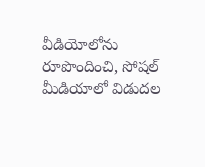వీడియోలోను రూపొందించి, సోషల్ మీడియాలో విడుదల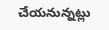చేయనున్నట్లు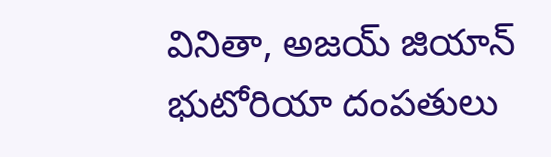వినితా, అజయ్ జియాన్ భుటోరియా దంపతులు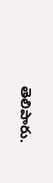తెలిపారు.